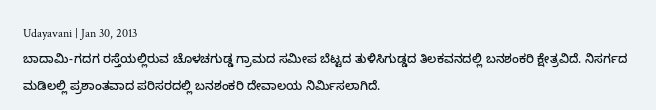Udayavani | Jan 30, 2013
ಬಾದಾಮಿ-ಗದಗ ರಸ್ತೆಯಲ್ಲಿರುವ ಚೊಳಚಗುಡ್ಡ ಗ್ರಾಮದ ಸಮೀಪ ಬೆಟ್ಟದ ತುಳಿಸಿಗುಡ್ಡದ ತಿಲಕವನದಲ್ಲಿ ಬನಶಂಕರಿ ಕ್ಷೇತ್ರವಿದೆ. ನಿಸರ್ಗದ ಮಡಿಲಲ್ಲಿ ಪ್ರಶಾಂತವಾದ ಪರಿಸರದಲ್ಲಿ ಬನಶಂಕರಿ ದೇವಾಲಯ ನಿರ್ಮಿಸಲಾಗಿದೆ.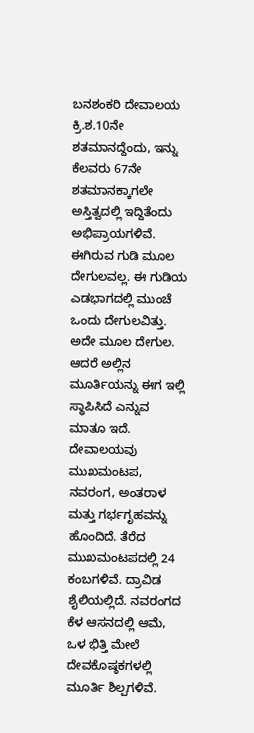ಬನಶಂಕರಿ ದೇವಾಲಯ ಕ್ರಿ.ಶ.10ನೇ ಶತಮಾನದ್ದೆಂದು, ಇನ್ನು ಕೆಲವರು 67ನೇ ಶತಮಾನಕ್ಕಾಗಲೇ ಅಸ್ತಿತ್ವದಲ್ಲಿ ಇದ್ದಿತೆಂದು ಅಭಿಪ್ರಾಯಗಳಿವೆ. ಈಗಿರುವ ಗುಡಿ ಮೂಲ ದೇಗುಲವಲ್ಲ. ಈ ಗುಡಿಯ ಎಡಭಾಗದಲ್ಲಿ ಮುಂಚೆ ಒಂದು ದೇಗುಲವಿತ್ತು. ಅದೇ ಮೂಲ ದೇಗುಲ. ಆದರೆ ಅಲ್ಲಿನ ಮೂರ್ತಿಯನ್ನು ಈಗ ಇಲ್ಲಿ ಸ್ಥಾಪಿಸಿದೆ ಎನ್ನುವ ಮಾತೂ ಇದೆ.
ದೇವಾಲಯವು ಮುಖಮಂಟಪ, ನವರಂಗ, ಅಂತರಾಳ ಮತ್ತು ಗರ್ಭಗೃಹವನ್ನು ಹೊಂದಿದೆ. ತೆರೆದ ಮುಖಮಂಟಪದಲ್ಲಿ 24 ಕಂಬಗಳಿವೆ. ದ್ರಾವಿಡ ಶೈಲಿಯಲ್ಲಿದೆ. ನವರಂಗದ ಕೆಳ ಆಸನದಲ್ಲಿ ಆಮೆ, ಒಳ ಭಿತ್ತಿ ಮೇಲೆ ದೇವಕೊಷ್ಠಕಗಳಲ್ಲಿ ಮೂರ್ತಿ ಶಿಲ್ಪಗಳಿವೆ.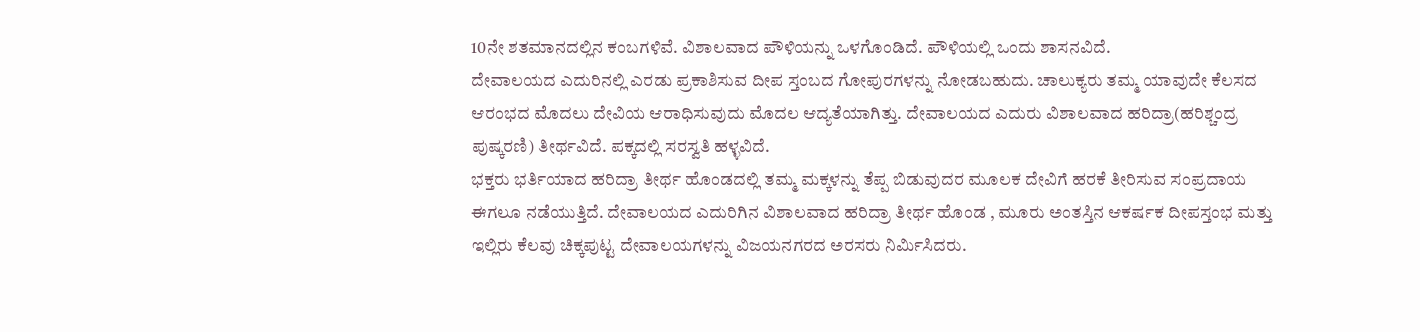10ನೇ ಶತಮಾನದಲ್ಲಿನ ಕಂಬಗಳಿವೆ. ವಿಶಾಲವಾದ ಪೌಳಿಯನ್ನು ಒಳಗೊಂಡಿದೆ. ಪೌಳಿಯಲ್ಲಿ ಒಂದು ಶಾಸನವಿದೆ.
ದೇವಾಲಯದ ಎದುರಿನಲ್ಲಿ ಎರಡು ಪ್ರಕಾಶಿಸುವ ದೀಪ ಸ್ತಂಬದ ಗೋಪುರಗಳನ್ನು ನೋಡಬಹುದು. ಚಾಲುಕ್ಯರು ತಮ್ಮ ಯಾವುದೇ ಕೆಲಸದ ಆರಂಭದ ಮೊದಲು ದೇವಿಯ ಆರಾಧಿಸುವುದು ಮೊದಲ ಆದ್ಯತೆಯಾಗಿತ್ತು. ದೇವಾಲಯದ ಎದುರು ವಿಶಾಲವಾದ ಹರಿದ್ರಾ(ಹರಿಶ್ಚಂದ್ರ ಪುಷ್ಕರಣಿ) ತೀರ್ಥವಿದೆ. ಪಕ್ಕದಲ್ಲಿ ಸರಸ್ವತಿ ಹಳ್ಳವಿದೆ.
ಭಕ್ತರು ಭರ್ತಿಯಾದ ಹರಿದ್ರಾ ತೀರ್ಥ ಹೊಂಡದಲ್ಲಿ ತಮ್ಮ ಮಕ್ಕಳನ್ನು ತೆಪ್ಪ ಬಿಡುವುದರ ಮೂಲಕ ದೇವಿಗೆ ಹರಕೆ ತೀರಿಸುವ ಸಂಪ್ರದಾಯ ಈಗಲೂ ನಡೆಯುತ್ತಿದೆ. ದೇವಾಲಯದ ಎದುರಿಗಿನ ವಿಶಾಲವಾದ ಹರಿದ್ರಾ ತೀರ್ಥ ಹೊಂಡ , ಮೂರು ಅಂತಸ್ತಿನ ಆಕರ್ಷಕ ದೀಪಸ್ತಂಭ ಮತ್ತು ಇಲ್ಲಿರು ಕೆಲವು ಚಿಕ್ಕಪುಟ್ಟ ದೇವಾಲಯಗಳನ್ನು ವಿಜಯನಗರದ ಅರಸರು ನಿರ್ಮಿಸಿದರು.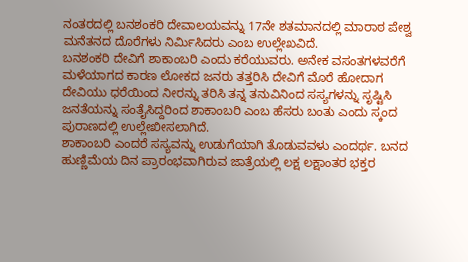ನಂತರದಲ್ಲಿ ಬನಶಂಕರಿ ದೇವಾಲಯವನ್ನು 17ನೇ ಶತಮಾನದಲ್ಲಿ ಮಾರಾಠ ಪೇಶ್ವ ಮನೆತನದ ದೊರೆಗಳು ನಿರ್ಮಿಸಿದರು ಎಂಬ ಉಲ್ಲೇಖವಿದೆ.
ಬನಶಂಕರಿ ದೇವಿಗೆ ಶಾಕಾಂಬರಿ ಎಂದು ಕರೆಯುವರು. ಅನೇಕ ವಸಂತಗಳವರೆಗೆ ಮಳೆಯಾಗದ ಕಾರಣ ಲೋಕದ ಜನರು ತತ್ತರಿಸಿ ದೇವಿಗೆ ಮೊರೆ ಹೋದಾಗ ದೇವಿಯು ಧರೆಯಿಂದ ನೀರನ್ನು ತರಿಸಿ ತನ್ನ ತನುವಿನಿಂದ ಸಸ್ಯಗಳನ್ನು ಸೃಷ್ಟಿಸಿ ಜನತೆಯನ್ನು ಸಂತೈಸಿದ್ದರಿಂದ ಶಾಕಾಂಬರಿ ಎಂಬ ಹೆಸರು ಬಂತು ಎಂದು ಸ್ಕಂದ ಪುರಾಣದಲ್ಲಿ ಉಲ್ಲೇಖೀಸಲಾಗಿದೆ.
ಶಾಕಾಂಬರಿ ಎಂದರೆ ಸಸ್ಯವನ್ನು ಉಡುಗೆಯಾಗಿ ತೊಡುವವಳು ಎಂದರ್ಥ. ಬನದ ಹುಣ್ಣಿಮೆಯ ದಿನ ಪ್ರಾರಂಭವಾಗಿರುವ ಜಾತ್ರೆಯಲ್ಲಿ ಲಕ್ಷ ಲಕ್ಷಾಂತರ ಭಕ್ತರ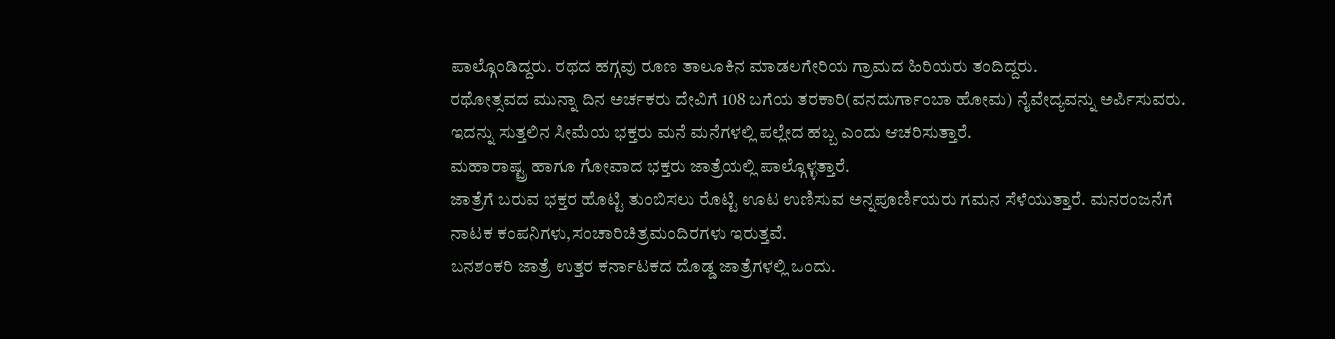ಪಾಲ್ಗೊಂಡಿದ್ದರು. ರಥದ ಹಗ್ಗವು ರೂಣ ತಾಲೂಕಿನ ಮಾಡಲಗೇರಿಯ ಗ್ರಾಮದ ಹಿರಿಯರು ತಂದಿದ್ದರು.
ರಥೋತ್ಸವದ ಮುನ್ನಾ ದಿನ ಅರ್ಚಕರು ದೇವಿಗೆ 108 ಬಗೆಯ ತರಕಾರಿ(ವನದುರ್ಗಾಂಬಾ ಹೋಮ) ನೈವೇದ್ಯವನ್ನು ಅರ್ಪಿಸುವರು. ಇದನ್ನು ಸುತ್ತಲಿನ ಸೀಮೆಯ ಭಕ್ತರು ಮನೆ ಮನೆಗಳಲ್ಲಿ ಪಲ್ಲೇದ ಹಬ್ಬ ಎಂದು ಆಚರಿಸುತ್ತಾರೆ.
ಮಹಾರಾಷ್ಟ್ರ ಹಾಗೂ ಗೋವಾದ ಭಕ್ತರು ಜಾತ್ರೆಯಲ್ಲಿ ಪಾಲ್ಗೊಳ್ಳತ್ತಾರೆ.
ಜಾತ್ರೆಗೆ ಬರುವ ಭಕ್ತರ ಹೊಟ್ಟಿ ತುಂಬಿಸಲು ರೊಟ್ಟಿ ಊಟ ಉಣಿಸುವ ಅನ್ನಪೂರ್ಣಿಯರು ಗಮನ ಸೆಳೆಯುತ್ತಾರೆ. ಮನರಂಜನೆಗೆ ನಾಟಕ ಕಂಪನಿಗಳು,ಸಂಚಾರಿಚಿತ್ರಮಂದಿರಗಳು ಇರುತ್ತವೆ.
ಬನಶಂಕರಿ ಜಾತ್ರೆ ಉತ್ತರ ಕರ್ನಾಟಕದ ದೊಡ್ಡ ಜಾತ್ರೆಗಳಲ್ಲಿ ಒಂದು.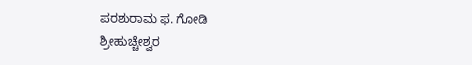ಪರಶುರಾಮ ಫ. ಗೋಡಿ
ಶ್ರೀಹುಚ್ಚೇಶ್ವರ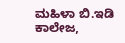ಮಹಿಳಾ ಬಿ.ಇಡಿ ಕಾಲೇಜ,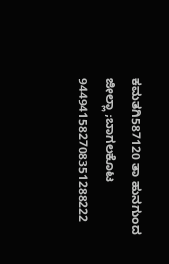ಕಮತಗಿ587120 ತಾ ಹುನಗುಂದ ಜೀಲ್ಲಾ ;ಬಾಗಲಕೊಟ
944941582708351288222